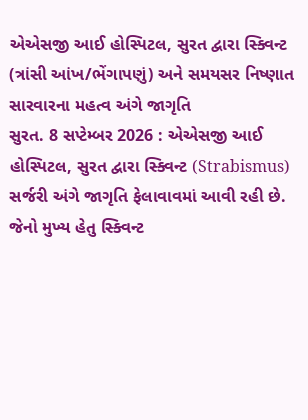એએસજી આઈ હોસ્પિટલ, સુરત દ્વારા સ્ક્વિન્ટ (ત્રાંસી આંખ/ભેંગાપણું) અને સમયસર નિષ્ણાત સારવારના મહત્વ અંગે જાગૃતિ
સુરત. 8 સપ્ટેમ્બર 2026 : એએસજી આઈ હોસ્પિટલ, સુરત દ્વારા સ્ક્વિન્ટ (Strabismus) સર્જરી અંગે જાગૃતિ ફેલાવાવમાં આવી રહી છે. જેનો મુખ્ય હેતુ સ્ક્વિન્ટ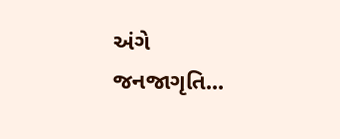અંગે જનજાગૃતિ...